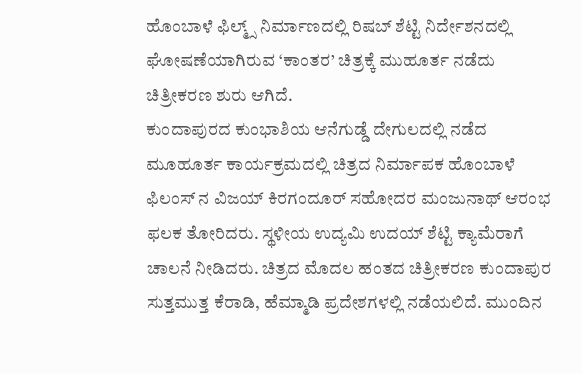ಹೊಂಬಾಳೆ ಫಿಲ್ಮ್ಸ್ ನಿರ್ಮಾಣದಲ್ಲಿ ರಿಷಬ್ ಶೆಟ್ಟಿ ನಿರ್ದೇಶನದಲ್ಲಿ ಘೋಷಣೆಯಾಗಿರುವ ‘ಕಾಂತರ’ ಚಿತ್ರಕ್ಕೆ ಮುಹೂರ್ತ ನಡೆದು ಚಿತ್ರೀಕರಣ ಶುರು ಆಗಿದೆ.
ಕುಂದಾಪುರದ ಕುಂಭಾಶಿಯ ಆನೆಗುಡ್ಡೆ ದೇಗುಲದಲ್ಲಿ ನಡೆದ ಮೂಹೂರ್ತ ಕಾರ್ಯಕ್ರಮದಲ್ಲಿ ಚಿತ್ರದ ನಿರ್ಮಾಪಕ ಹೊಂಬಾಳೆ ಫಿಲಂಸ್ ನ ವಿಜಯ್ ಕಿರಗಂದೂರ್ ಸಹೋದರ ಮಂಜುನಾಥ್ ಆರಂಭ ಫಲಕ ತೋರಿದರು. ಸ್ಥಳೀಯ ಉದ್ಯಮಿ ಉದಯ್ ಶೆಟ್ಟಿ ಕ್ಯಾಮೆರಾಗೆ ಚಾಲನೆ ನೀಡಿದರು. ಚಿತ್ರದ ಮೊದಲ ಹಂತದ ಚಿತ್ರೀಕರಣ ಕುಂದಾಪುರ ಸುತ್ತಮುತ್ತ ಕೆರಾಡಿ, ಹೆಮ್ಮಾಡಿ ಪ್ರದೇಶಗಳಲ್ಲಿ ನಡೆಯಲಿದೆ. ಮುಂದಿನ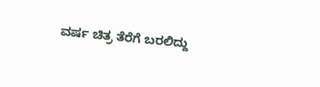ವರ್ಷ ಚಿತ್ರ ತೆರೆಗೆ ಬರಲಿದ್ದು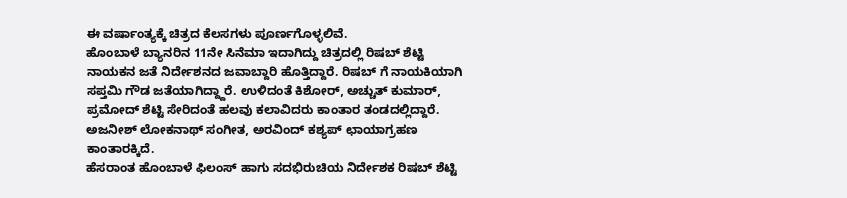ಈ ವರ್ಷಾಂತ್ಯಕ್ಕೆ ಚಿತ್ರದ ಕೆಲಸಗಳು ಪೂರ್ಣಗೊಳ್ಳಲಿವೆ.
ಹೊಂಬಾಳೆ ಬ್ಯಾನರಿನ 11ನೇ ಸಿನೆಮಾ ಇದಾಗಿದ್ದು ಚಿತ್ರದಲ್ಲಿ ರಿಷಬ್ ಶೆಟ್ಟಿ ನಾಯಕನ ಜತೆ ನಿರ್ದೇಶನದ ಜವಾಬ್ದಾರಿ ಹೊತ್ತಿದ್ದಾರೆ. ರಿಷಬ್ ಗೆ ನಾಯಕಿಯಾಗಿ ಸಪ್ತಮಿ ಗೌಡ ಜತೆಯಾಗಿದ್ದ್ದಾರೆ. ಉಳಿದಂತೆ ಕಿಶೋರ್, ಅಚ್ಚುತ್ ಕುಮಾರ್, ಪ್ರಮೋದ್ ಶೆಟ್ಟಿ ಸೇರಿದಂತೆ ಹಲವು ಕಲಾವಿದರು ಕಾಂತಾರ ತಂಡದಲ್ಲಿದ್ದಾರೆ. ಅಜನೀಶ್ ಲೋಕನಾಥ್ ಸಂಗೀತ, ಅರವಿಂದ್ ಕಶ್ಯಪ್ ಛಾಯಾಗ್ರಹಣ ಕಾಂತಾರಕ್ಕಿದೆ.
ಹೆಸರಾಂತ ಹೊಂಬಾಳೆ ಫಿಲಂಸ್ ಹಾಗು ಸದಭಿರುಚಿಯ ನಿರ್ದೇಶಕ ರಿಷಬ್ ಶೆಟ್ಟಿ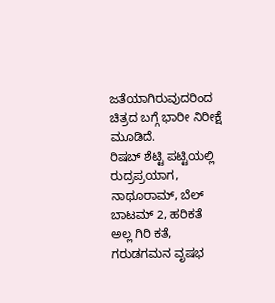ಜತೆಯಾಗಿರುವುದರಿಂದ ಚಿತ್ರದ ಬಗ್ಗೆ ಭಾರೀ ನಿರೀಕ್ಷೆ ಮೂಡಿದೆ.
ರಿಷಬ್ ಶೆಟ್ಟಿ ಪಟ್ಟಿಯಲ್ಲಿ ರುದ್ರಪ್ರಯಾಗ, ನಾಥೂರಾಮ್, ಬೆಲ್ ಬಾಟಮ್ 2, ಹರಿಕತೆ ಅಲ್ಲ ಗಿರಿ ಕತೆ, ಗರುಡಗಮನ ವೃಷಭ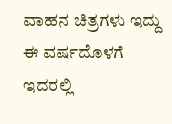ವಾಹನ ಚಿತ್ರಗಳು ಇದ್ದು ಈ ವರ್ಷದೊಳಗೆ ಇದರಲ್ಲಿ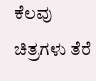ಕೆಲವು ಚಿತ್ರಗಳು ತೆರೆ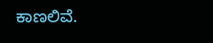ಕಾಣಲಿವೆ.